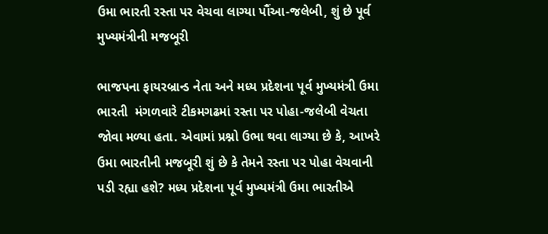ઉમા ભારતી રસ્તા પર વેચવા લાગ્યા પૌંઆ-જલેબી, શું છે પૂર્વ મુખ્યમંત્રીની મજબૂરી

ભાજપના ફાયરબ્રાન્ડ નેતા અને મધ્ય પ્રદેશના પૂર્વ મુખ્યમંત્રી ઉમા ભારતી  મંગળવારે ટીકમગઢમાં રસ્તા પર પોહા-જલેબી વેચતા જોવા મળ્યા હતા. એવામાં પ્રશ્નો ઉભા થવા લાગ્યા છે કે, આખરે ઉમા ભારતીની મજબૂરી શું છે કે તેમને રસ્તા પર પોહા વેચવાની પડી રહ્યા હશે? મધ્ય પ્રદેશના પૂર્વ મુખ્યમંત્રી ઉમા ભારતીએ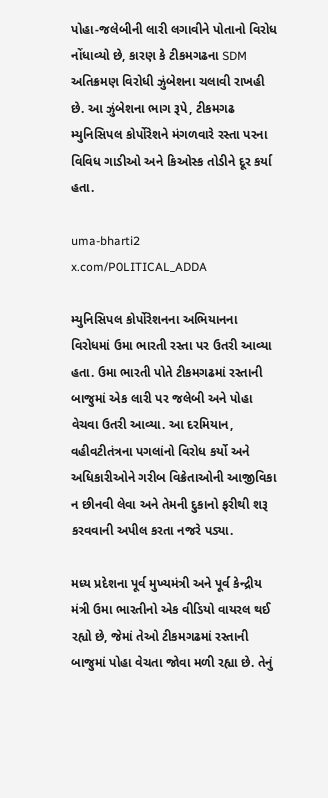પોહા-જલેબીની લારી લગાવીને પોતાનો વિરોધ નોંધાવ્યો છે, કારણ કે ટીકમગઢના SDM અતિક્રમણ વિરોધી ઝુંબેશના ચલાવી રાખહી છે. આ ઝુંબેશના ભાગ રૂપે, ટીકમગઢ મ્યુનિસિપલ કોર્પોરેશને મંગળવારે રસ્તા પરના વિવિધ ગાડીઓ અને કિઓસ્ક તોડીને દૂર કર્યા હતા.

uma-bharti2
x.com/P0LITICAL_ADDA

મ્યુનિસિપલ કોર્પોરેશનના અભિયાનના વિરોધમાં ઉમા ભારતી રસ્તા પર ઉતરી આવ્યા હતા. ઉમા ભારતી પોતે ટીકમગઢમાં રસ્તાની બાજુમાં એક લારી પર જલેબી અને પોહા વેચવા ઉતરી આવ્યા. આ દરમિયાન, વહીવટીતંત્રના પગલાંનો વિરોધ કર્યો અને અધિકારીઓને ગરીબ વિક્રેતાઓની આજીવિકા ન છીનવી લેવા અને તેમની દુકાનો ફરીથી શરૂ કરવવાની અપીલ કરતા નજરે પડ્યા.

મધ્ય પ્રદેશના પૂર્વ મુખ્યમંત્રી અને પૂર્વ કેન્દ્રીય મંત્રી ઉમા ભારતીનો એક વીડિયો વાયરલ થઈ રહ્યો છે, જેમાં તેઓ ટીકમગઢમાં રસ્તાની બાજુમાં પોહા વેચતા જોવા મળી રહ્યા છે. તેનું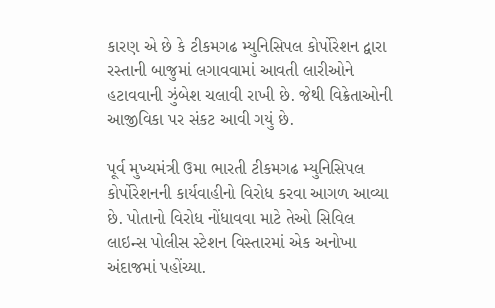કારણ એ છે કે ટીકમગઢ મ્યુનિસિપલ કોર્પોરેશન દ્વારા રસ્તાની બાજુમાં લગાવવામાં આવતી લારીઓને હટાવવાની ઝુંબેશ ચલાવી રાખી છે. જેથી વિક્રેતાઓની આજીવિકા પર સંકટ આવી ગયું છે.

પૂર્વ મુખ્યમંત્રી ઉમા ભારતી ટીકમગઢ મ્યુનિસિપલ કોર્પોરેશનની કાર્યવાહીનો વિરોધ કરવા આગળ આવ્યા છે. પોતાનો વિરોધ નોંધાવવા માટે તેઓ સિવિલ લાઇન્સ પોલીસ સ્ટેશન વિસ્તારમાં એક અનોખા અંદાજમાં પહોંચ્યા.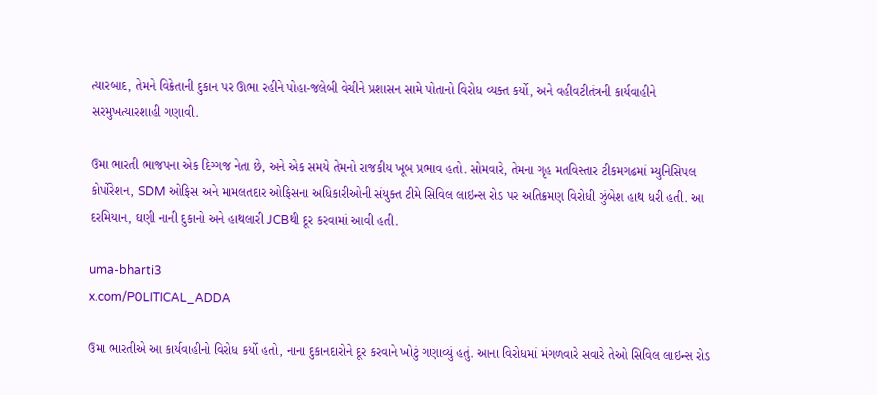ત્યારબાદ, તેમને વિક્રેતાની દુકાન પર ઊભા રહીને પોહા-જલેબી વેચીને પ્રશાસન સામે પોતાનો વિરોધ વ્યક્ત કર્યો, અને વહીવટીતંત્રની કાર્યવાહીને સરમુખત્યારશાહી ગણાવી.

ઉમા ભારતી ભાજપના એક દિગ્ગજ નેતા છે, અને એક સમયે તેમનો રાજકીય ખૂબ પ્રભાવ હતો. સોમવારે, તેમના ગૃહ મતવિસ્તાર ટીકમગઢમાં મ્યુનિસિપલ કોર્પોરેશન, SDM ઓફિસ અને મામલતદાર ઓફિસના અધિકારીઓની સંયુક્ત ટીમે સિવિલ લાઇન્સ રોડ પર અતિક્રમણ વિરોધી ઝુંબેશ હાથ ધરી હતી. આ દરમિયાન, ઘણી નાની દુકાનો અને હાથલારી JCBથી દૂર કરવામાં આવી હતી.

uma-bharti3
x.com/P0LITICAL_ADDA

ઉમા ભારતીએ આ કાર્યવાહીનો વિરોધ કર્યો હતો, નાના દુકાનદારોને દૂર કરવાને ખોટું ગણાવ્યું હતું. આના વિરોધમાં મંગળવારે સવારે તેઓ સિવિલ લાઇન્સ રોડ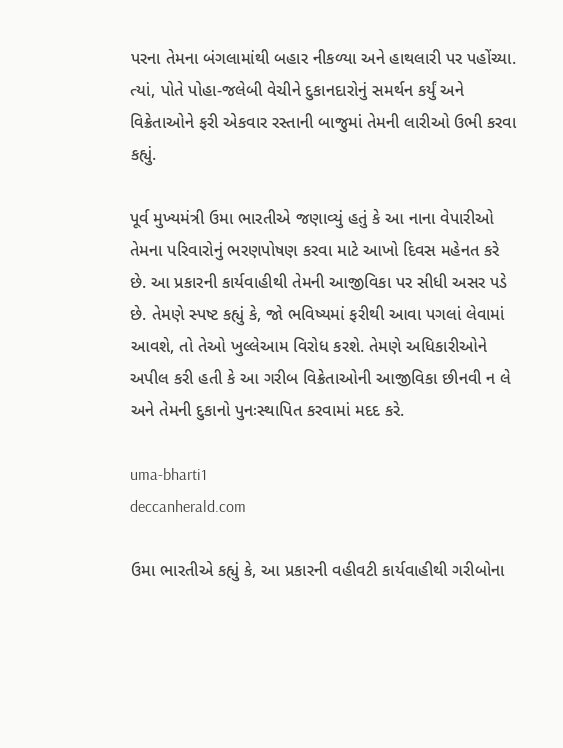પરના તેમના બંગલામાંથી બહાર નીકળ્યા અને હાથલારી પર પહોંચ્યા. ત્યાં, પોતે પોહા-જલેબી વેચીને દુકાનદારોનું સમર્થન કર્યું અને વિક્રેતાઓને ફરી એકવાર રસ્તાની બાજુમાં તેમની લારીઓ ઉભી કરવા કહ્યું.

પૂર્વ મુખ્યમંત્રી ઉમા ભારતીએ જણાવ્યું હતું કે આ નાના વેપારીઓ તેમના પરિવારોનું ભરણપોષણ કરવા માટે આખો દિવસ મહેનત કરે છે. આ પ્રકારની કાર્યવાહીથી તેમની આજીવિકા પર સીધી અસર પડે છે. તેમણે સ્પષ્ટ કહ્યું કે, જો ભવિષ્યમાં ફરીથી આવા પગલાં લેવામાં આવશે, તો તેઓ ખુલ્લેઆમ વિરોધ કરશે. તેમણે અધિકારીઓને અપીલ કરી હતી કે આ ગરીબ વિક્રેતાઓની આજીવિકા છીનવી ન લે અને તેમની દુકાનો પુનઃસ્થાપિત કરવામાં મદદ કરે.

uma-bharti1
deccanherald.com

ઉમા ભારતીએ કહ્યું કે, આ પ્રકારની વહીવટી કાર્યવાહીથી ગરીબોના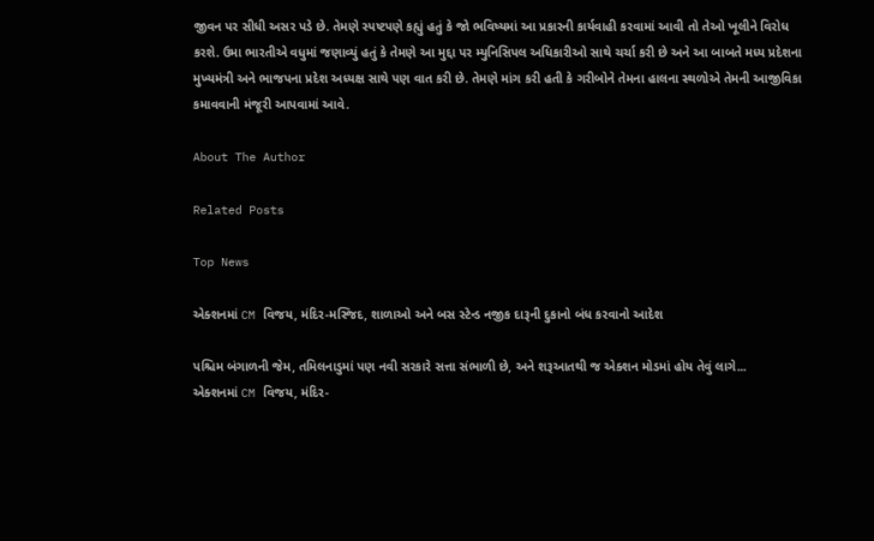જીવન પર સીધી અસર પડે છે. તેમણે સ્પષ્ટપણે કહ્યું હતું કે જો ભવિષ્યમાં આ પ્રકારની કાર્યવાહી કરવામાં આવી તો તેઓ ખૂલીને વિરોધ કરશે. ઉમા ભારતીએ વધુમાં જણાવ્યું હતું કે તેમણે આ મુદ્દા પર મ્યુનિસિપલ અધિકારીઓ સાથે ચર્ચા કરી છે અને આ બાબતે મધ્ય પ્રદેશના મુખ્યમંત્રી અને ભાજપના પ્રદેશ અધ્યક્ષ સાથે પણ વાત કરી છે. તેમણે માંગ કરી હતી કે ગરીબોને તેમના હાલના સ્થળોએ તેમની આજીવિકા કમાવવાની મંજૂરી આપવામાં આવે.

About The Author

Related Posts

Top News

એક્શનમાં CM વિજય, મંદિર-મસ્જિદ, શાળાઓ અને બસ સ્ટેન્ડ નજીક દારૂની દુકાનો બંધ કરવાનો આદેશ

પશ્ચિમ બંગાળની જેમ, તમિલનાડુમાં પણ નવી સરકારે સત્તા સંભાળી છે, અને શરૂઆતથી જ એક્શન મોડમાં હોય તેવું લાગે...
એક્શનમાં CM વિજય, મંદિર-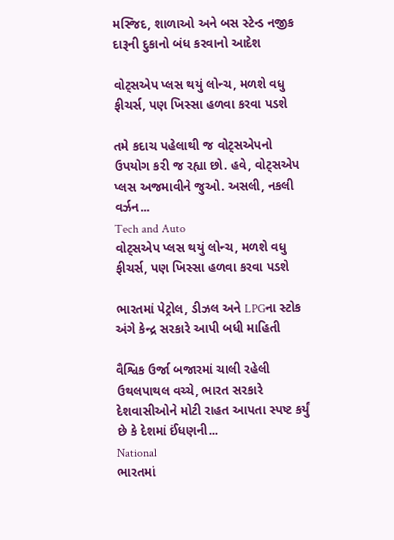મસ્જિદ, શાળાઓ અને બસ સ્ટેન્ડ નજીક દારૂની દુકાનો બંધ કરવાનો આદેશ

વોટ્સએપ પ્લસ થયું લોન્ચ, મળશે વધુ ફીચર્સ, પણ ખિસ્સા હળવા કરવા પડશે

તમે કદાચ પહેલાથી જ વોટ્સએપનો ઉપયોગ કરી જ રહ્યા છો. હવે, વોટ્સએપ પ્લસ અજમાવીને જુઓ. અસલી, નકલી વર્ઝન...
Tech and Auto
વોટ્સએપ પ્લસ થયું લોન્ચ, મળશે વધુ ફીચર્સ, પણ ખિસ્સા હળવા કરવા પડશે

ભારતમાં પેટ્રોલ, ડીઝલ અને LPGના સ્ટોક અંગે કેન્દ્ર સરકારે આપી બધી માહિતી

વૈશ્વિક ઉર્જા બજારમાં ચાલી રહેલી ઉથલપાથલ વચ્ચે, ભારત સરકારે દેશવાસીઓને મોટી રાહત આપતા સ્પષ્ટ કર્યું છે કે દેશમાં ઈંધણની...
National
ભારતમાં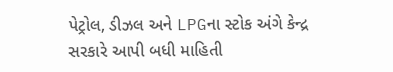પેટ્રોલ, ડીઝલ અને LPGના સ્ટોક અંગે કેન્દ્ર સરકારે આપી બધી માહિતી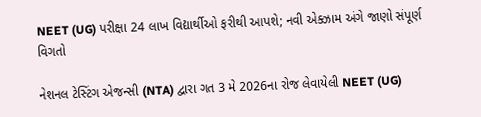NEET (UG) પરીક્ષા 24 લાખ વિદ્યાર્થીઓ ફરીથી આપશે; નવી એક્ઝામ અંગે જાણો સંપૂર્ણ વિગતો

નેશનલ ટેસ્ટિંગ એજન્સી (NTA) દ્વારા ગત 3 મે 2026ના રોજ લેવાયેલી NEET (UG)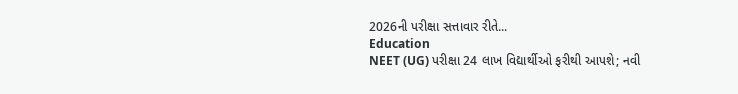2026ની પરીક્ષા સત્તાવાર રીતે...
Education
NEET (UG) પરીક્ષા 24 લાખ વિદ્યાર્થીઓ ફરીથી આપશે; નવી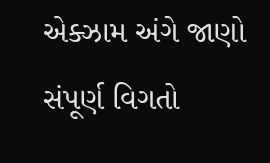એક્ઝામ અંગે જાણો સંપૂર્ણ વિગતો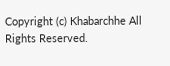Copyright (c) Khabarchhe All Rights Reserved.